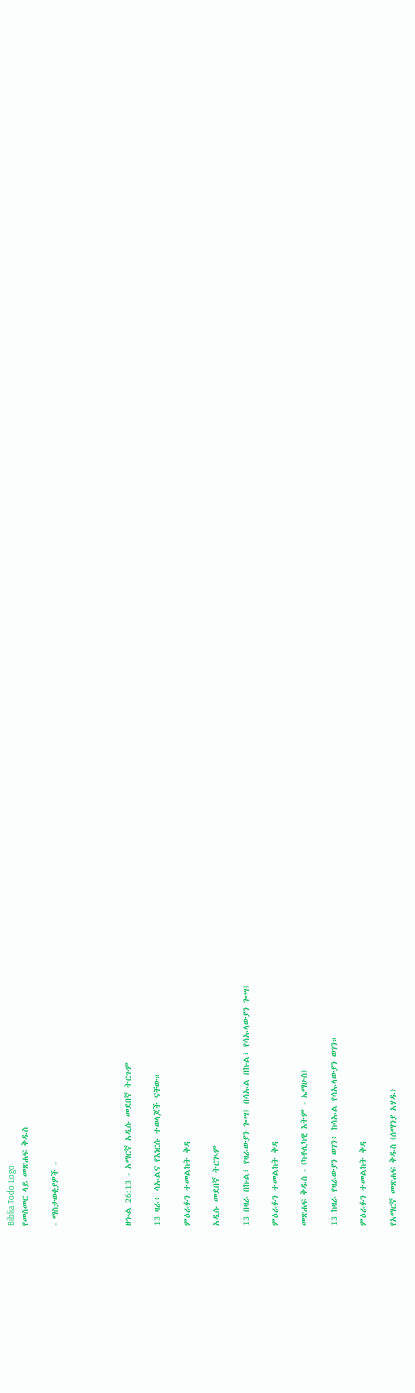Biblia Todo Logo
የመስመር ላይ መጽሐፍ ቅዱስ

- ማስታወቂያዎች -




ዘኍል 26:13 - አማርኛ አዲሱ መደበኛ ትርጉም

13 ዛራ፥ ሳኡልና የእነርሱ ተወላጆች ናቸው።

ምዕራፉን ተመልከት ቅዳ

አዲሱ መደበኛ ትርጒም

13 በዛራ በኩል፣ የዛራውያን ጐሣ፤ በሳኡል በኩል፣ የሳኡላውያን ጐሣ፤

ምዕራፉን ተመልከት ቅዳ

መጽሐፍ ቅዱስ - (ካቶሊካዊ እትም - ኤማሁስ)

13 ከዛራ የዛራውያን ወገን፥ ከሳኡል የሳኡላውያን ወገን።

ምዕራፉን ተመልከት ቅዳ

የአማርኛ መጽሐፍ ቅዱስ (ሰማንያ አሃዱ)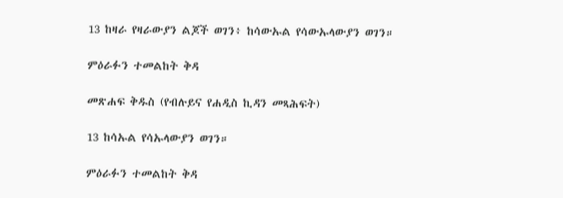13 ከዛራ የዛራውያን ልጆች ወገን፥ ከሳውኡል የሳውኡላውያን ወገን።

ምዕራፉን ተመልከት ቅዳ

መጽሐፍ ቅዱስ (የብሉይና የሐዲስ ኪዳን መጻሕፍት)

13 ከሳኡል የሳኡላውያን ወገን።

ምዕራፉን ተመልከት ቅዳ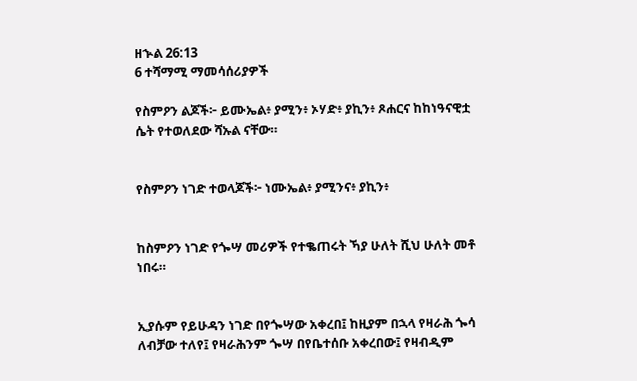ዘኍል 26:13
6 ተሻማሚ ማመሳሰሪያዎች

የስምዖን ልጆች፦ ይሙኤል፥ ያሚን፥ ኦሃድ፥ ያኪን፥ ጾሐርና ከከነዓናዊቷ ሴት የተወለደው ሻኡል ናቸው።


የስምዖን ነገድ ተወላጆች፦ ነሙኤል፥ ያሚንና፥ ያኪን፥


ከስምዖን ነገድ የጐሣ መሪዎች የተቈጠሩት ኻያ ሁለት ሺህ ሁለት መቶ ነበሩ።


ኢያሱም የይሁዳን ነገድ በየጐሣው አቀረበ፤ ከዚያም በኋላ የዛራሕ ጐሳ ለብቻው ተለየ፤ የዛራሕንም ጐሣ በየቤተሰቡ አቀረበው፤ የዛብዲም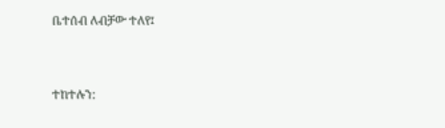ቤተሰብ ለብቻው ተለየ፤


ተከተሉን: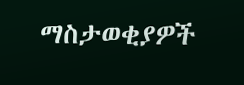ማስታወቂያዎች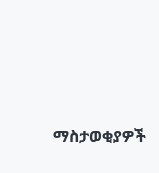ማስታወቂያዎች